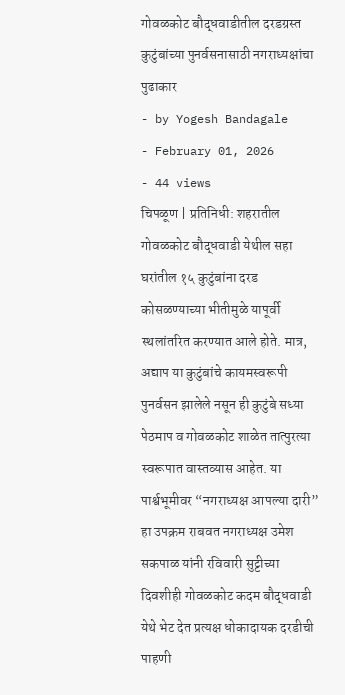गोवळकोट बौद्धवाडीतील दरडग्रस्त कुटुंबांच्या पुनर्वसनासाठी नगराध्यक्षांचा पुढाकार
- by Yogesh Bandagale
- February 01, 2026
- 44 views
चिपळूण | प्रतिनिधी: शहरातील गोवळकोट बौद्धवाडी येथील सहा घरांतील १५ कुटुंबांना दरड कोसळण्याच्या भीतीमुळे यापूर्वी स्थलांतरित करण्यात आले होते. मात्र, अद्याप या कुटुंबांचे कायमस्वरूपी पुनर्वसन झालेले नसून ही कुटुंबे सध्या पेठमाप व गोवळकोट शाळेत तात्पुरत्या स्वरूपात वास्तव्यास आहेत. या पार्श्वभूमीवर “नगराध्यक्ष आपल्या दारी” हा उपक्रम राबवत नगराध्यक्ष उमेश सकपाळ यांनी रविवारी सुट्टीच्या दिवशीही गोवळकोट कदम बौद्धवाडी येथे भेट देत प्रत्यक्ष धोकादायक दरडीची पाहणी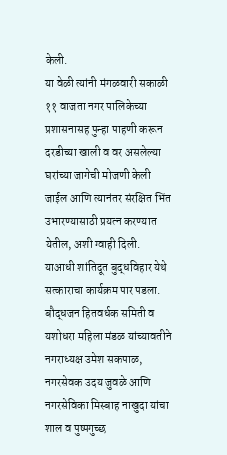केली.
या वेळी त्यांनी मंगळवारी सकाळी ११ वाजता नगर पालिकेच्या प्रशासनासह पुन्हा पाहणी करून दरडीच्या खाली व वर असलेल्या घरांच्या जागेची मोजणी केली जाईल आणि त्यानंतर संरक्षित भिंत उभारण्यासाठी प्रयत्न करण्यात येतील, अशी ग्वाही दिली.
याआधी शांतिदूत बुद्धविहार येथे सत्काराचा कार्यक्रम पार पडला. बौद्धजन हितवर्धक समिती व यशोधरा महिला मंडळ यांच्यावतीने नगराध्यक्ष उमेश सकपाळ, नगरसेवक उदय जुवळे आणि नगरसेविका मिस्बाह नाखुदा यांचा शाल व पुष्पगुच्छ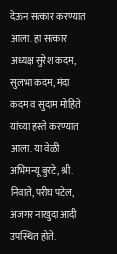देऊन सत्कार करण्यात आला. हा सत्कार अध्यक्ष सुरेश कदम, सुलभा कदम, मंदा कदम व सुदाम मोहिते यांच्या हस्ते करण्यात आला. या वेळी अभिमन्यू बुरटे, श्री. निवाते, परीघ पटेल, अजगर नाखुदा आदी उपस्थित होते.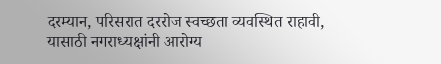दरम्यान, परिसरात दररोज स्वच्छता व्यवस्थित राहावी, यासाठी नगराध्यक्षांनी आरोग्य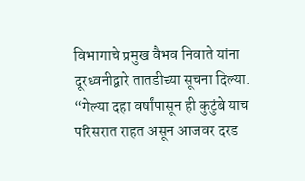विभागाचे प्रमुख वैभव निवाते यांना दूरध्वनीद्वारे तातडीच्या सूचना दिल्या.
“गेल्या दहा वर्षांपासून ही कुटुंबे याच परिसरात राहत असून आजवर दरड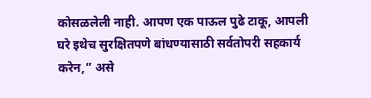कोसळलेली नाही. आपण एक पाऊल पुढे टाकू, आपली घरे इथेच सुरक्षितपणे बांधण्यासाठी सर्वतोपरी सहकार्य करेन,” असे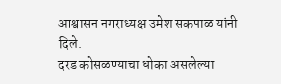आश्वासन नगराध्यक्ष उमेश सकपाळ यांनी दिले.
दरड कोसळण्याचा धोका असलेल्या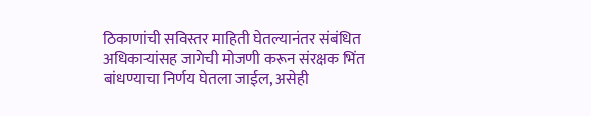ठिकाणांची सविस्तर माहिती घेतल्यानंतर संबंधित अधिकाऱ्यांसह जागेची मोजणी करून संरक्षक भिंत बांधण्याचा निर्णय घेतला जाईल, असेही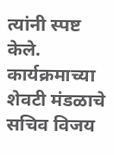त्यांनी स्पष्ट केले. कार्यक्रमाच्या शेवटी मंडळाचे सचिव विजय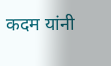कदम यांनी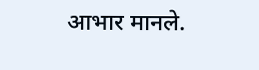आभार मानले.